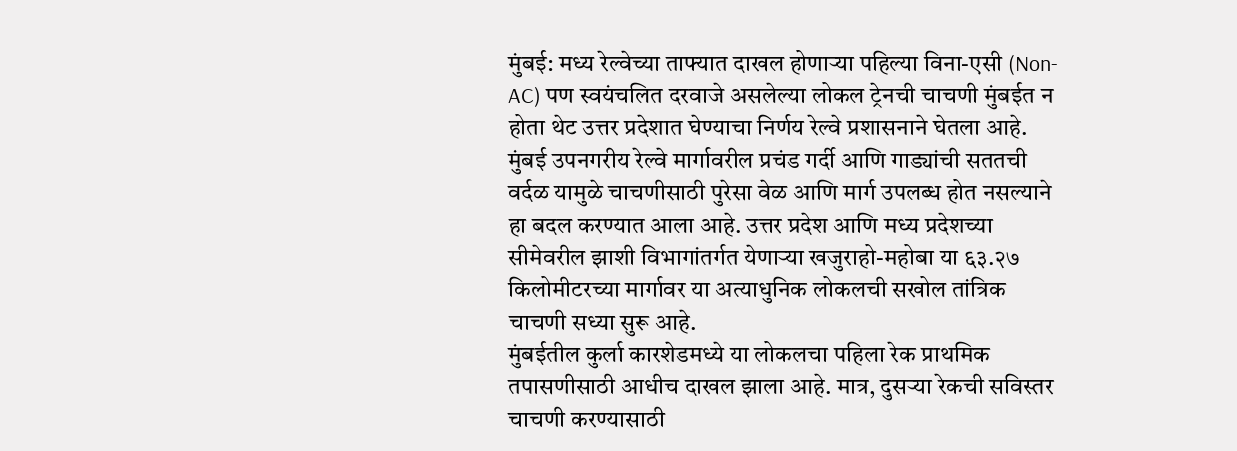मुंबई: मध्य रेल्वेच्या ताफ्यात दाखल होणाऱ्या पहिल्या विना-एसी (Non-AC) पण स्वयंचलित दरवाजे असलेल्या लोकल ट्रेनची चाचणी मुंबईत न होता थेट उत्तर प्रदेशात घेण्याचा निर्णय रेल्वे प्रशासनाने घेतला आहे. मुंबई उपनगरीय रेल्वे मार्गावरील प्रचंड गर्दी आणि गाड्यांची सततची वर्दळ यामुळे चाचणीसाठी पुरेसा वेळ आणि मार्ग उपलब्ध होत नसल्याने हा बदल करण्यात आला आहे. उत्तर प्रदेश आणि मध्य प्रदेशच्या सीमेवरील झाशी विभागांतर्गत येणाऱ्या खजुराहो-महोबा या ६३.२७ किलोमीटरच्या मार्गावर या अत्याधुनिक लोकलची सखोल तांत्रिक चाचणी सध्या सुरू आहे.
मुंबईतील कुर्ला कारशेडमध्ये या लोकलचा पहिला रेक प्राथमिक तपासणीसाठी आधीच दाखल झाला आहे. मात्र, दुसऱ्या रेकची सविस्तर चाचणी करण्यासाठी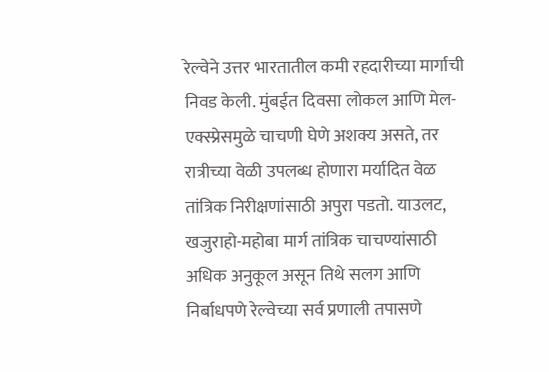रेल्वेने उत्तर भारतातील कमी रहदारीच्या मार्गाची निवड केली. मुंबईत दिवसा लोकल आणि मेल-एक्स्प्रेसमुळे चाचणी घेणे अशक्य असते, तर रात्रीच्या वेळी उपलब्ध होणारा मर्यादित वेळ तांत्रिक निरीक्षणांसाठी अपुरा पडतो. याउलट, खजुराहो-महोबा मार्ग तांत्रिक चाचण्यांसाठी अधिक अनुकूल असून तिथे सलग आणि निर्बाधपणे रेल्वेच्या सर्व प्रणाली तपासणे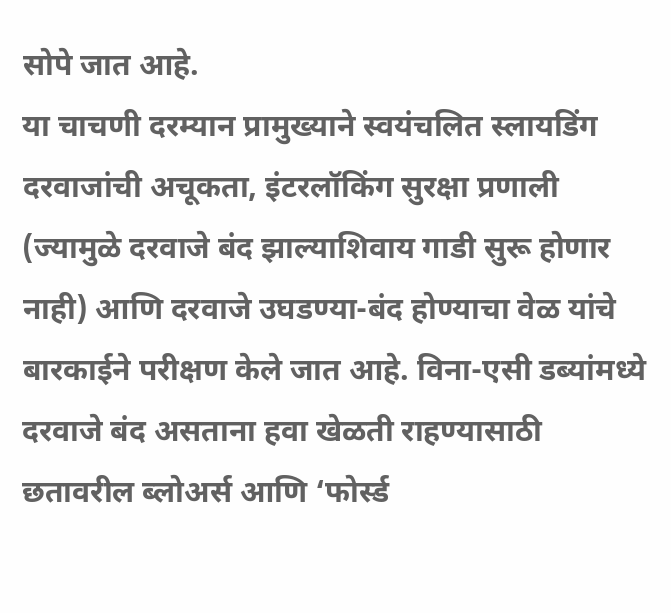सोपे जात आहे.
या चाचणी दरम्यान प्रामुख्याने स्वयंचलित स्लायडिंग दरवाजांची अचूकता, इंटरलॉकिंग सुरक्षा प्रणाली (ज्यामुळे दरवाजे बंद झाल्याशिवाय गाडी सुरू होणार नाही) आणि दरवाजे उघडण्या-बंद होण्याचा वेळ यांचे बारकाईने परीक्षण केले जात आहे. विना-एसी डब्यांमध्ये दरवाजे बंद असताना हवा खेळती राहण्यासाठी छतावरील ब्लोअर्स आणि ‘फोर्स्ड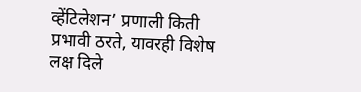व्हेंटिलेशन’ प्रणाली किती प्रभावी ठरते, यावरही विशेष लक्ष दिले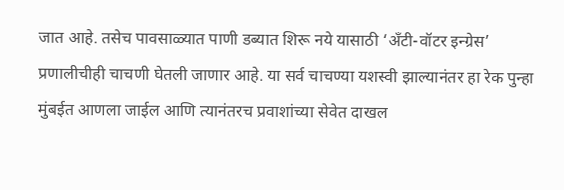जात आहे. तसेच पावसाळ्यात पाणी डब्यात शिरू नये यासाठी ‘अँटी-वॉटर इन्ग्रेस’ प्रणालीचीही चाचणी घेतली जाणार आहे. या सर्व चाचण्या यशस्वी झाल्यानंतर हा रेक पुन्हा मुंबईत आणला जाईल आणि त्यानंतरच प्रवाशांच्या सेवेत दाखल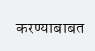करण्याबाबत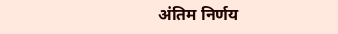अंतिम निर्णय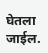घेतला जाईल.